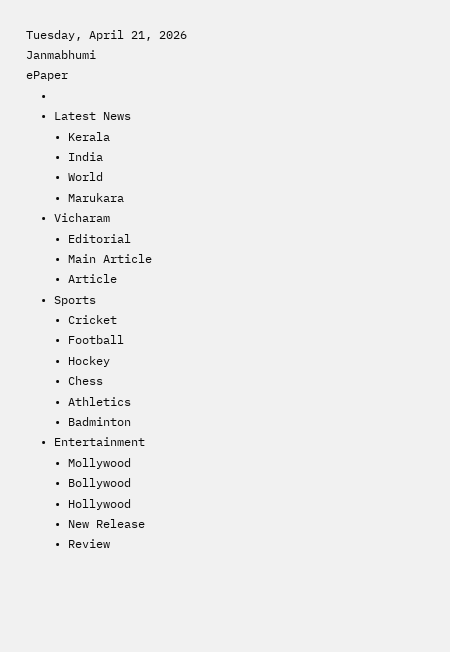Tuesday, April 21, 2026
Janmabhumi
ePaper
  •
  • Latest News
    • Kerala
    • India
    • World
    • Marukara
  • Vicharam
    • Editorial
    • Main Article
    • Article
  • Sports
    • Cricket
    • Football
    • Hockey
    • Chess
    • Athletics
    • Badminton
  • Entertainment
    • Mollywood
    • Bollywood
    • Hollywood
    • New Release
    • Review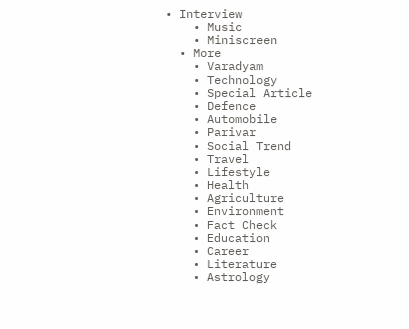• Interview
    • Music
    • Miniscreen
  • More
    • Varadyam
    • Technology
    • Special Article
    • Defence
    • Automobile
    • Parivar
    • Social Trend
    • Travel
    • Lifestyle
    • Health
    • Agriculture
    • Environment
    • Fact Check
    • Education
    • Career
    • Literature
    • Astrology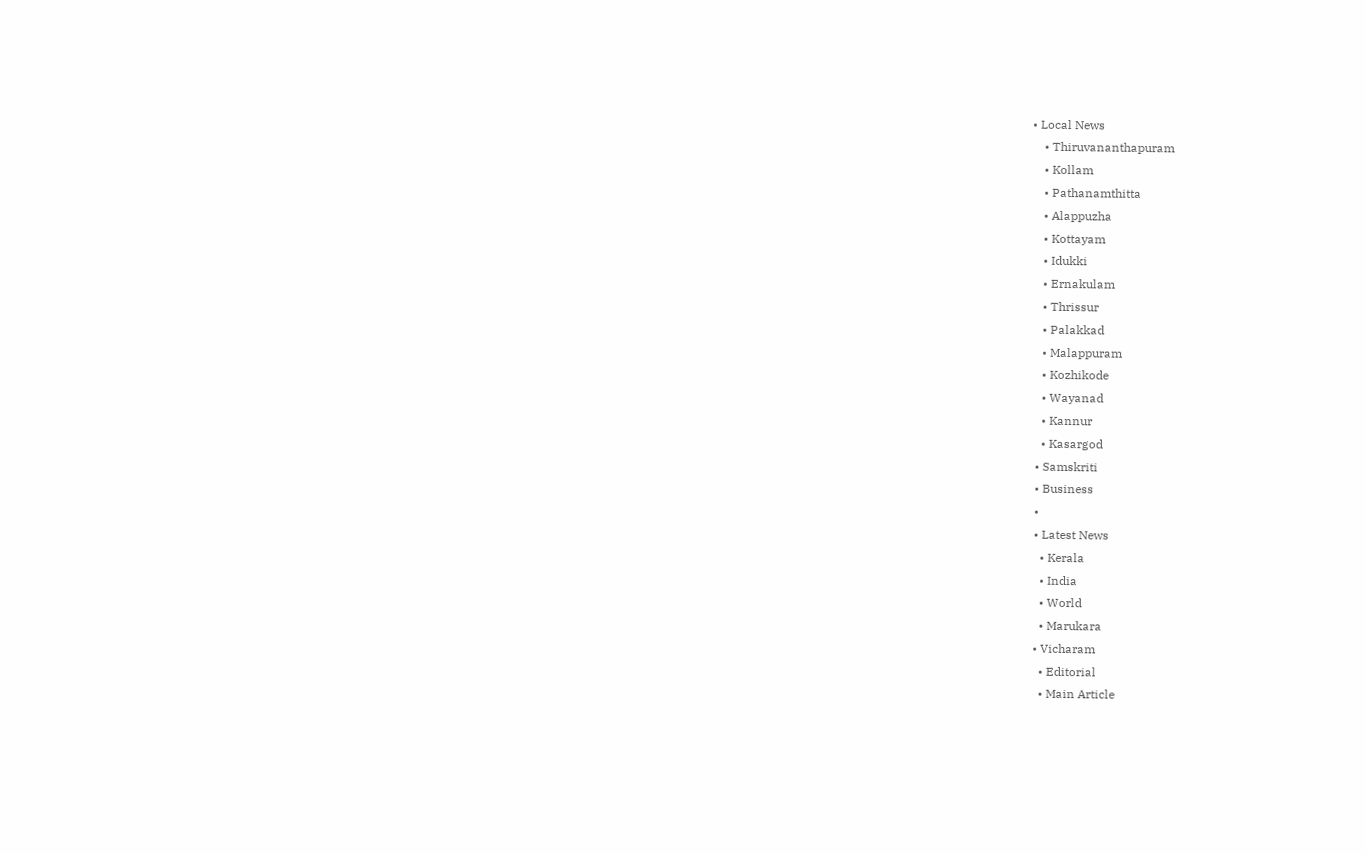• Local News
    • Thiruvananthapuram
    • Kollam
    • Pathanamthitta
    • Alappuzha
    • Kottayam
    • Idukki
    • Ernakulam
    • Thrissur
    • Palakkad
    • Malappuram
    • Kozhikode
    • Wayanad
    • Kannur
    • Kasargod
  • Samskriti
  • Business
  •
  • Latest News
    • Kerala
    • India
    • World
    • Marukara
  • Vicharam
    • Editorial
    • Main Article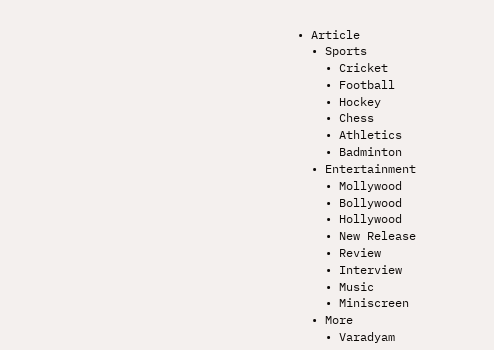• Article
  • Sports
    • Cricket
    • Football
    • Hockey
    • Chess
    • Athletics
    • Badminton
  • Entertainment
    • Mollywood
    • Bollywood
    • Hollywood
    • New Release
    • Review
    • Interview
    • Music
    • Miniscreen
  • More
    • Varadyam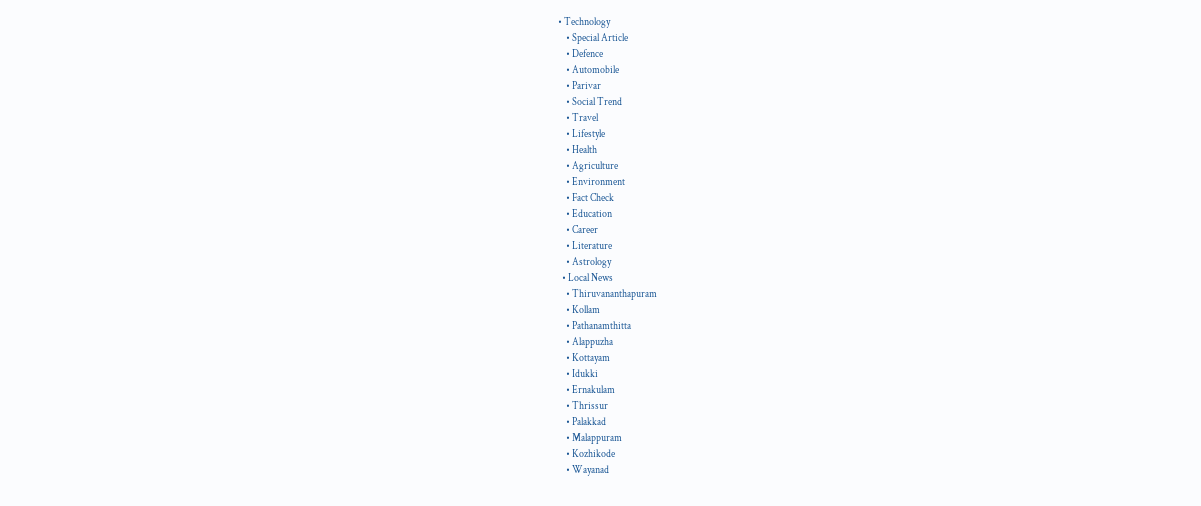• Technology
    • Special Article
    • Defence
    • Automobile
    • Parivar
    • Social Trend
    • Travel
    • Lifestyle
    • Health
    • Agriculture
    • Environment
    • Fact Check
    • Education
    • Career
    • Literature
    • Astrology
  • Local News
    • Thiruvananthapuram
    • Kollam
    • Pathanamthitta
    • Alappuzha
    • Kottayam
    • Idukki
    • Ernakulam
    • Thrissur
    • Palakkad
    • Malappuram
    • Kozhikode
    • Wayanad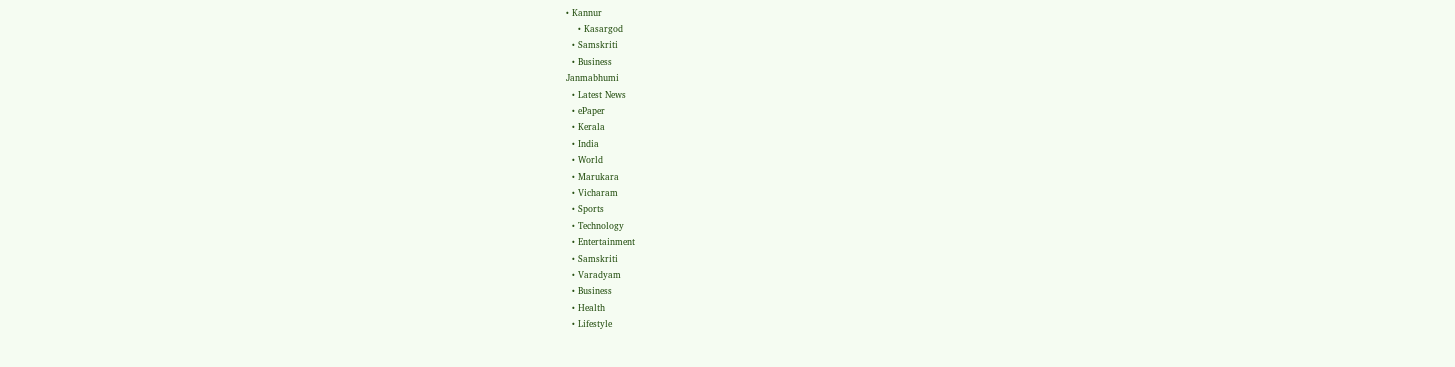• Kannur
    • Kasargod
  • Samskriti
  • Business
Janmabhumi
  • Latest News
  • ePaper
  • Kerala
  • India
  • World
  • Marukara
  • Vicharam
  • Sports
  • Technology
  • Entertainment
  • Samskriti
  • Varadyam
  • Business
  • Health
  • Lifestyle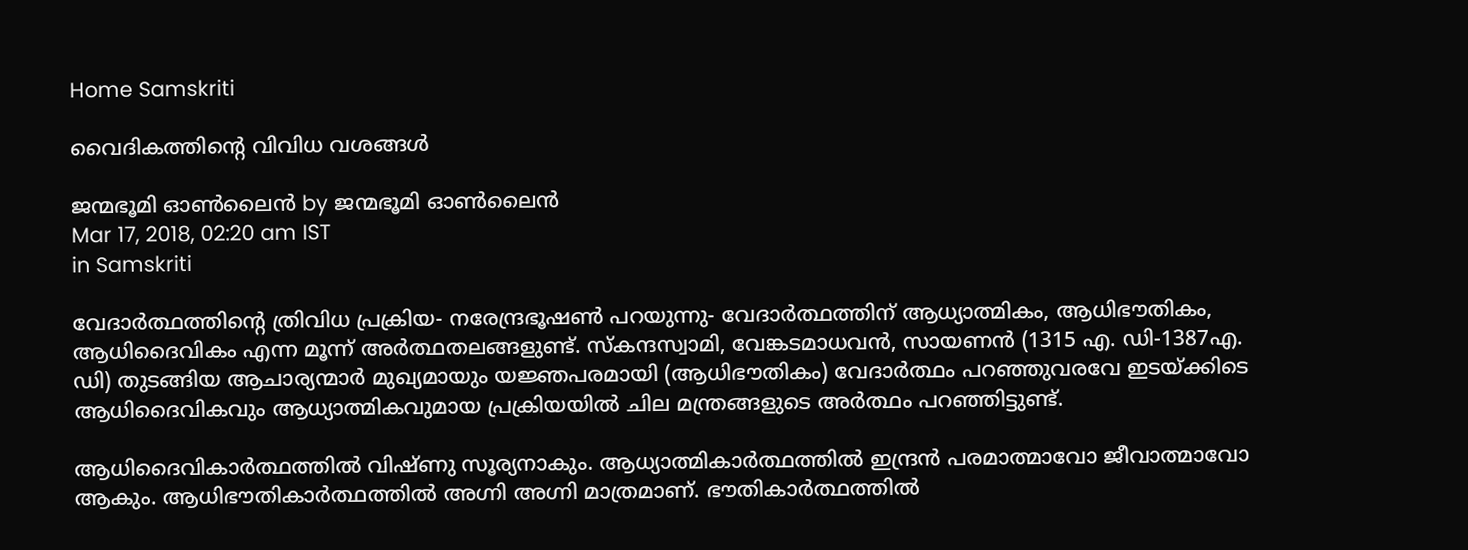Home Samskriti

വൈദികത്തിന്റെ വിവിധ വശങ്ങള്‍

ജന്മഭൂമി ഓണ്‍ലൈന്‍ by ജന്മഭൂമി ഓണ്‍ലൈന്‍
Mar 17, 2018, 02:20 am IST
in Samskriti

വേദാര്‍ത്ഥത്തിന്റെ ത്രിവിധ പ്രക്രിയ- നരേന്ദ്രഭൂഷണ്‍ പറയുന്നു- വേദാര്‍ത്ഥത്തിന് ആധ്യാത്മികം, ആധിഭൗതികം, ആധിദൈവികം എന്ന മൂന്ന് അര്‍ത്ഥതലങ്ങളുണ്ട്. സ്‌കന്ദസ്വാമി, വേങ്കടമാധവന്‍, സായണന്‍ (1315 എ. ഡി-1387എ. ഡി) തുടങ്ങിയ ആചാര്യന്മാര്‍ മുഖ്യമായും യജ്ഞപരമായി (ആധിഭൗതികം) വേദാര്‍ത്ഥം പറഞ്ഞുവരവേ ഇടയ്‌ക്കിടെ ആധിദൈവികവും ആധ്യാത്മികവുമായ പ്രക്രിയയില്‍ ചില മന്ത്രങ്ങളുടെ അര്‍ത്ഥം പറഞ്ഞിട്ടുണ്ട്.

ആധിദൈവികാര്‍ത്ഥത്തില്‍ വിഷ്ണു സൂര്യനാകും. ആധ്യാത്മികാര്‍ത്ഥത്തില്‍ ഇന്ദ്രന്‍ പരമാത്മാവോ ജീവാത്മാവോ ആകും. ആധിഭൗതികാര്‍ത്ഥത്തില്‍ അഗ്നി അഗ്നി മാത്രമാണ്. ഭൗതികാര്‍ത്ഥത്തില്‍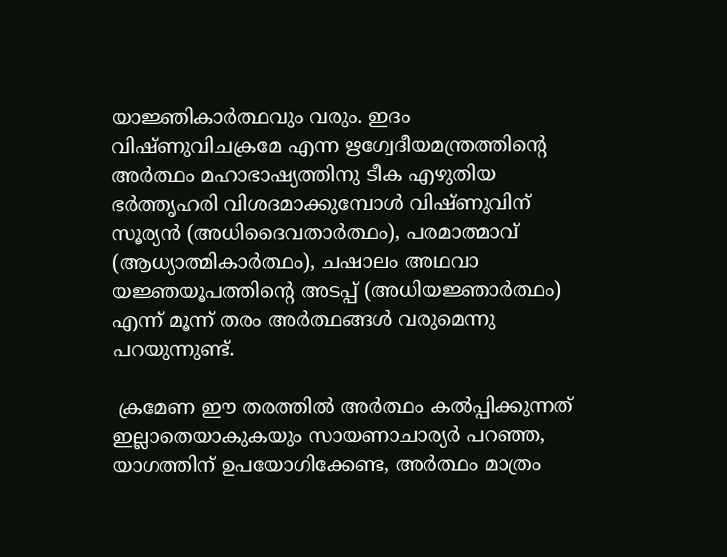യാജ്ഞികാര്‍ത്ഥവും വരും. ഇദം വിഷ്ണുവിചക്രമേ എന്ന ഋഗ്വേദീയമന്ത്രത്തിന്റെ അര്‍ത്ഥം മഹാഭാഷ്യത്തിനു ടീക എഴുതിയ ഭര്‍ത്തൃഹരി വിശദമാക്കുമ്പോള്‍ വിഷ്ണുവിന് സൂര്യന്‍ (അധിദൈവതാര്‍ത്ഥം), പരമാത്മാവ് (ആധ്യാത്മികാര്‍ത്ഥം), ചഷാലം അഥവാ യജ്ഞയൂപത്തിന്റെ അടപ്പ് (അധിയജ്ഞാര്‍ത്ഥം) എന്ന് മൂന്ന് തരം അര്‍ത്ഥങ്ങള്‍ വരുമെന്നു പറയുന്നുണ്ട്.

 ക്രമേണ ഈ തരത്തില്‍ അര്‍ത്ഥം കല്‍പ്പിക്കുന്നത് ഇല്ലാതെയാകുകയും സായണാചാര്യര്‍ പറഞ്ഞ, യാഗത്തിന് ഉപയോഗിക്കേണ്ട, അര്‍ത്ഥം മാത്രം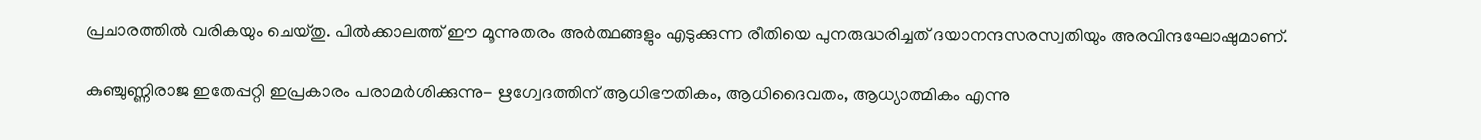പ്രചാരത്തില്‍ വരികയും ചെയ്തു. പില്‍ക്കാലത്ത് ഈ മൂന്നുതരം അര്‍ത്ഥങ്ങളും എടുക്കുന്ന രീതിയെ പുനരുദ്ധരിച്ചത് ദയാനന്ദസരസ്വതിയും അരവിന്ദഘോഷുമാണ്.

കുഞ്ചുണ്ണിരാജ ഇതേപ്പറ്റി ഇപ്രകാരം പരാമര്‍ശിക്കുന്നു- ഋഗ്വേദത്തിന് ആധിഭൗതികം, ആധിദൈവതം, ആധ്യാത്മികം എന്നു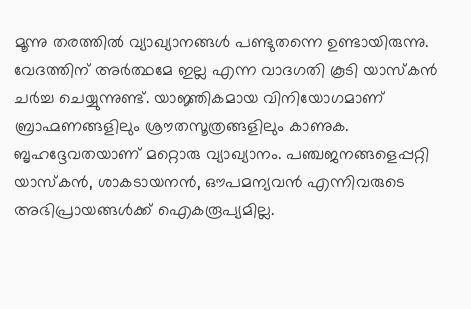മൂന്നു തരത്തില്‍ വ്യാഖ്യാനങ്ങള്‍ പണ്ടുതന്നെ ഉണ്ടായിരുന്നു. വേദത്തിന് അര്‍ത്ഥമേ ഇല്ല എന്ന വാദഗതി കൂടി യാസ്‌കന്‍ ചര്‍ച്ച ചെയ്യുന്നുണ്ട്. യാജ്ഞികമായ വിനിയോഗമാണ് ബ്രാഹ്മണങ്ങളിലും ശ്രൗതസൂത്രങ്ങളിലും കാണുക. ബൃഹദ്ദേവതയാണ് മറ്റൊരു വ്യാഖ്യാനം. പഞ്ചജനങ്ങളെപ്പറ്റി യാസ്‌കന്‍, ശാകടായനന്‍, ഔപമന്യവന്‍ എന്നിവരുടെ അഭിപ്രായങ്ങള്‍ക്ക് ഐകരൂപ്യമില്ല.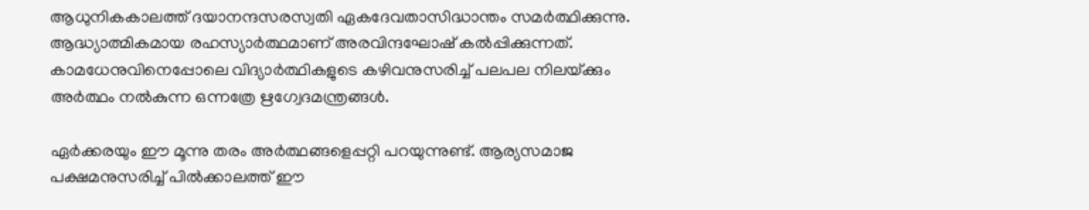ആധുനികകാലത്ത് ദയാനന്ദസരസ്വതി ഏകദേവതാസിദ്ധാന്തം സമര്‍ത്ഥിക്കുന്നു. ആദ്ധ്യാത്മികമായ രഹസ്യാര്‍ത്ഥമാണ് അരവിന്ദഘോഷ് കല്‍പ്പിക്കുന്നത്. കാമധേനുവിനെപ്പോലെ വിദ്യാര്‍ത്ഥികളുടെ കഴിവനുസരിച്ച് പലപല നിലയ്‌ക്കും അര്‍ത്ഥം നല്‍കുന്ന ഒന്നത്രേ ഋഗ്വേദമന്ത്രങ്ങള്‍.

ഏര്‍ക്കരയും ഈ മൂന്നു തരം അര്‍ത്ഥങ്ങളെപ്പറ്റി പറയുന്നുണ്ട്. ആര്യസമാജ പക്ഷമനുസരിച്ച് പില്‍ക്കാലത്ത് ഈ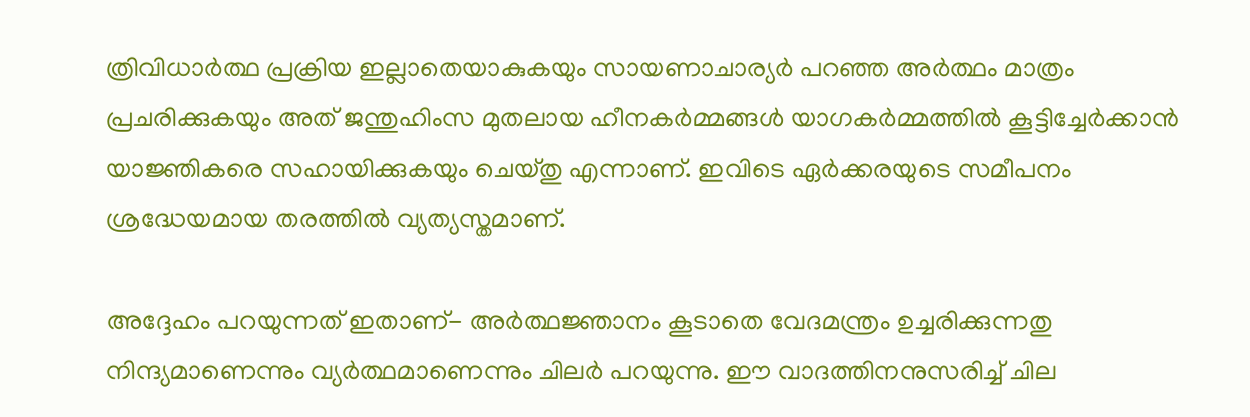ത്രിവിധാര്‍ത്ഥ പ്രക്രിയ ഇല്ലാതെയാകുകയും സായണാചാര്യര്‍ പറഞ്ഞ അര്‍ത്ഥം മാത്രം പ്രചരിക്കുകയും അത് ജന്തുഹിംസ മുതലായ ഹീനകര്‍മ്മങ്ങള്‍ യാഗകര്‍മ്മത്തില്‍ കൂട്ടിച്ചേര്‍ക്കാന്‍ യാജ്ഞികരെ സഹായിക്കുകയും ചെയ്തു എന്നാണ്. ഇവിടെ ഏര്‍ക്കരയുടെ സമീപനം ശ്രദ്ധേയമായ തരത്തില്‍ വ്യത്യസ്തമാണ്.

അദ്ദേഹം പറയുന്നത് ഇതാണ്- അര്‍ത്ഥജ്ഞാനം കൂടാതെ വേദമന്ത്രം ഉച്ചരിക്കുന്നതു നിന്ദ്യമാണെന്നും വ്യര്‍ത്ഥമാണെന്നും ചിലര്‍ പറയുന്നു. ഈ വാദത്തിനനുസരിച്ച് ചില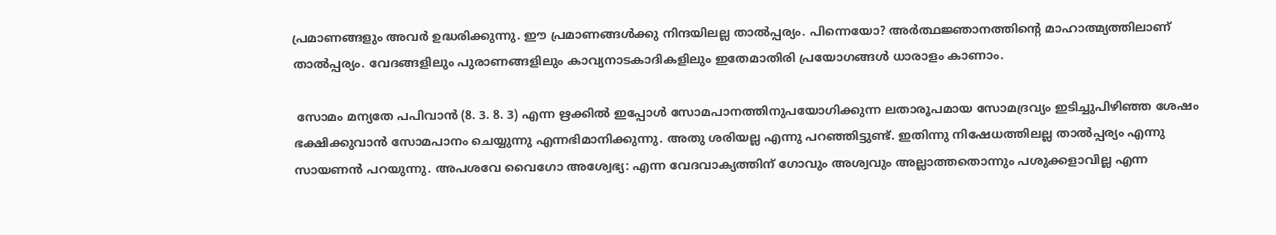പ്രമാണങ്ങളും അവര്‍ ഉദ്ധരിക്കുന്നു. ഈ പ്രമാണങ്ങള്‍ക്കു നിന്ദയിലല്ല താല്‍പ്പര്യം. പിന്നെയോ? അര്‍ത്ഥജ്ഞാനത്തിന്റെ മാഹാത്മ്യത്തിലാണ് താല്‍പ്പര്യം. വേദങ്ങളിലും പുരാണങ്ങളിലും കാവ്യനാടകാദികളിലും ഇതേമാതിരി പ്രയോഗങ്ങള്‍ ധാരാളം കാണാം.

 സോമം മന്യതേ പപിവാന്‍ (8. 3. 8. 3) എന്ന ഋക്കില്‍ ഇപ്പോള്‍ സോമപാനത്തിനുപയോഗിക്കുന്ന ലതാരൂപമായ സോമദ്രവ്യം ഇടിച്ചുപിഴിഞ്ഞ ശേഷം ഭക്ഷിക്കുവാന്‍ സോമപാനം ചെയ്യുന്നു എന്നഭിമാനിക്കുന്നു. അതു ശരിയല്ല എന്നു പറഞ്ഞിട്ടുണ്ട്. ഇതിന്നു നിഷേധത്തിലല്ല താല്‍പ്പര്യം എന്നു സായണന്‍ പറയുന്നു. അപശവേ വൈഗോ അശ്വേഭ്യ: എന്ന വേദവാക്യത്തിന് ഗോവും അശ്വവും അല്ലാത്തതൊന്നും പശുക്കളാവില്ല എന്ന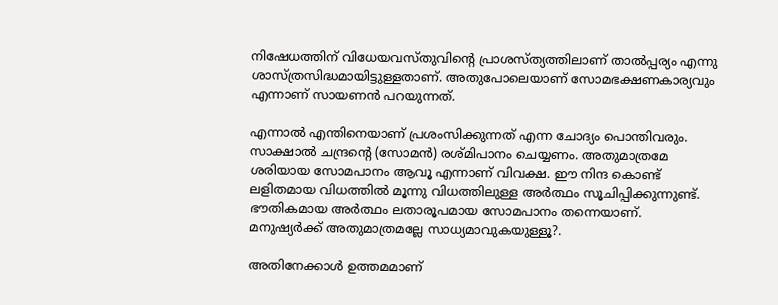നിഷേധത്തിന് വിധേയവസ്തുവിന്റെ പ്രാശസ്ത്യത്തിലാണ് താല്‍പ്പര്യം എന്നു ശാസ്ത്രസിദ്ധമായിട്ടുള്ളതാണ്. അതുപോലെയാണ് സോമഭക്ഷണകാര്യവും എന്നാണ് സായണന്‍ പറയുന്നത്.

എന്നാല്‍ എന്തിനെയാണ് പ്രശംസിക്കുന്നത് എന്ന ചോദ്യം പൊന്തിവരും. സാക്ഷാല്‍ ചന്ദ്രന്റെ (സോമന്‍) രശ്മിപാനം ചെയ്യണം. അതുമാത്രമേ ശരിയായ സോമപാനം ആവൂ എന്നാണ് വിവക്ഷ. ഈ നിന്ദ കൊണ്ട് ലളിതമായ വിധത്തില്‍ മൂന്നു വിധത്തിലുള്ള അര്‍ത്ഥം സൂചിപ്പിക്കുന്നുണ്ട്. ഭൗതികമായ അര്‍ത്ഥം ലതാരൂപമായ സോമപാനം തന്നെയാണ്. മനുഷ്യര്‍ക്ക് അതുമാത്രമല്ലേ സാധ്യമാവുകയുള്ളൂ?.

അതിനേക്കാള്‍ ഉത്തമമാണ്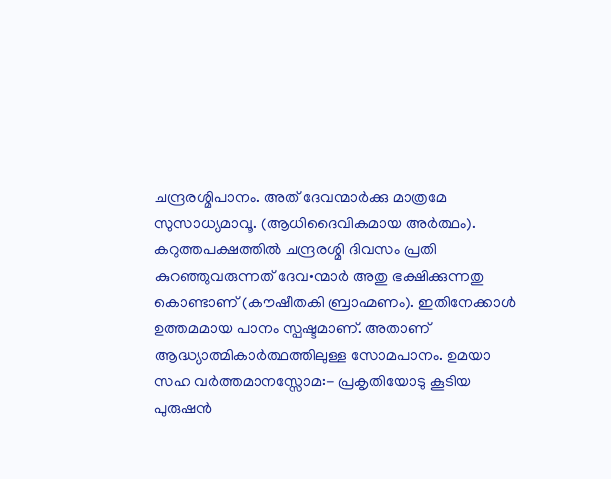ചന്ദ്രരശ്മിപാനം. അത് ദേവന്മാര്‍ക്കു മാത്രമേ സുസാധ്യമാവൂ. (ആധിദൈവികമായ അര്‍ത്ഥം). കറുത്തപക്ഷത്തില്‍ ചന്ദ്രരശ്മി ദിവസം പ്രതി കുറഞ്ഞുവരുന്നത് ദേവ•ന്മാര്‍ അതു ഭക്ഷിക്കുന്നതു കൊണ്ടാണ് (കൗഷീതകി ബ്രാഹ്മണം). ഇതിനേക്കാള്‍ ഉത്തമമായ പാനം സ്പഷ്ടമാണ്. അതാണ് ആദ്ധ്യാത്മികാര്‍ത്ഥത്തിലുള്ള സോമപാനം. ഉമയാ സഹ വര്‍ത്തമാനസ്സോമ:- പ്രകൃതിയോടു കൂടിയ പുരുഷന്‍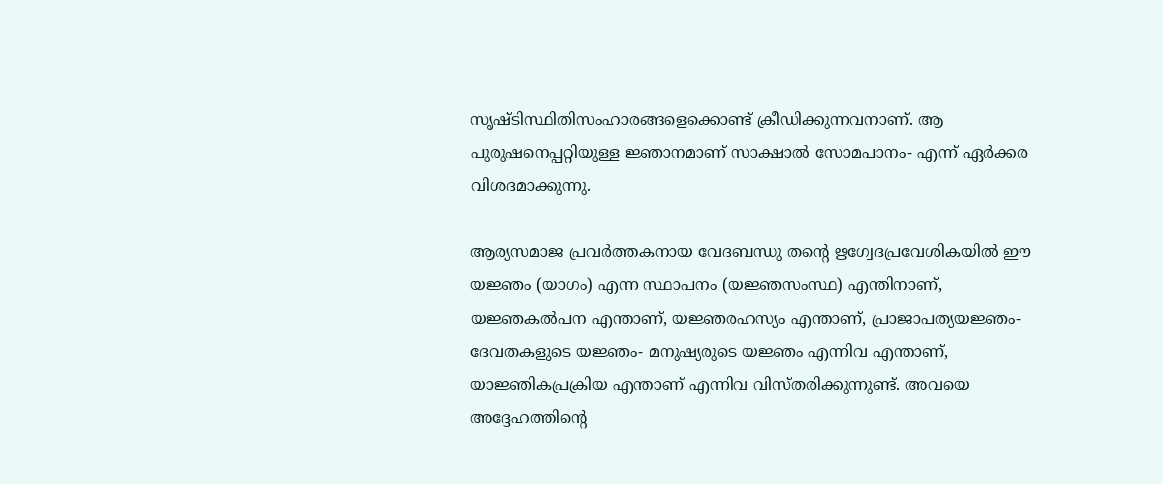സൃഷ്ടിസ്ഥിതിസംഹാരങ്ങളെക്കൊണ്ട് ക്രീഡിക്കുന്നവനാണ്. ആ പുരുഷനെപ്പറ്റിയുള്ള ജ്ഞാനമാണ് സാക്ഷാല്‍ സോമപാനം- എന്ന് ഏര്‍ക്കര വിശദമാക്കുന്നു.

ആര്യസമാജ പ്രവര്‍ത്തകനായ വേദബന്ധു തന്റെ ഋഗ്വേദപ്രവേശികയില്‍ ഈ യജ്ഞം (യാഗം) എന്ന സ്ഥാപനം (യജ്ഞസംസ്ഥ) എന്തിനാണ്, യജ്ഞകല്‍പന എന്താണ്, യജ്ഞരഹസ്യം എന്താണ്, പ്രാജാപത്യയജ്ഞം-ദേവതകളുടെ യജ്ഞം- മനുഷ്യരുടെ യജ്ഞം എന്നിവ എന്താണ്, യാജ്ഞികപ്രക്രിയ എന്താണ് എന്നിവ വിസ്തരിക്കുന്നുണ്ട്. അവയെ അദ്ദേഹത്തിന്റെ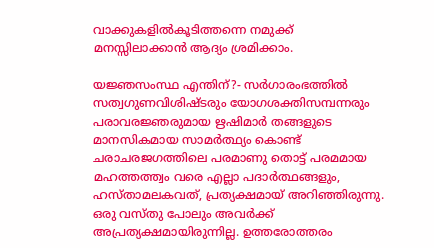വാക്കുകളില്‍കൂടിത്തന്നെ നമുക്ക് മനസ്സിലാക്കാന്‍ ആദ്യം ശ്രമിക്കാം.

യജ്ഞസംസ്ഥ എന്തിന്?- സര്‍ഗാരംഭത്തില്‍ സത്വഗുണവിശിഷ്ടരും യോഗശക്തിസമ്പന്നരും പരാവരജ്ഞരുമായ ഋഷിമാര്‍ തങ്ങളുടെ മാനസികമായ സാമര്‍ത്ഥ്യം കൊണ്ട് ചരാചരജഗത്തിലെ പരമാണു തൊട്ട് പരമമായ മഹത്തത്ത്വം വരെ എല്ലാ പദാര്‍ത്ഥങ്ങളും, ഹസ്താമലകവത്, പ്രത്യക്ഷമായ് അറിഞ്ഞിരുന്നു. ഒരു വസ്തു പോലും അവര്‍ക്ക് അപ്രത്യക്ഷമായിരുന്നില്ല. ഉത്തരോത്തരം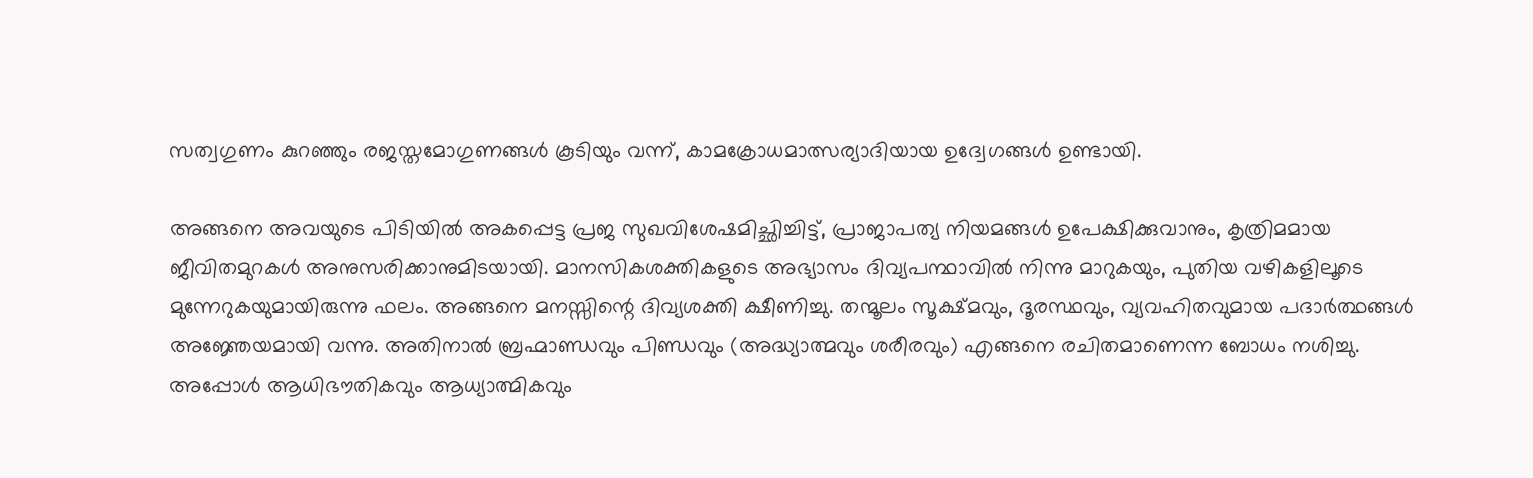സത്വഗുണം കുറഞ്ഞും രജസ്തമോഗുണങ്ങള്‍ കൂടിയും വന്ന്, കാമക്രോധമാത്സര്യാദിയായ ഉദ്വേഗങ്ങള്‍ ഉണ്ടായി.

അങ്ങനെ അവയുടെ പിടിയില്‍ അകപ്പെട്ട പ്രജ സുഖവിശേഷമിച്ഛിച്ചിട്ട്, പ്രാജാപത്യ നിയമങ്ങള്‍ ഉപേക്ഷിക്കുവാനും, കൃത്രിമമായ ജീവിതമുറകള്‍ അനുസരിക്കാനുമിടയായി. മാനസികശക്തികളുടെ അഭ്യാസം ദിവ്യപന്ഥാവില്‍ നിന്നു മാറുകയും, പുതിയ വഴികളിലൂടെ മുന്നേറുകയുമായിരുന്നു ഫലം. അങ്ങനെ മനസ്സിന്റെ ദിവ്യശക്തി ക്ഷീണിച്ചു. തന്മൂലം സൂക്ഷ്മവും, ദൂരസ്ഥവും, വ്യവഹിതവുമായ പദാര്‍ത്ഥങ്ങള്‍ അജ്ഞേയമായി വന്നു. അതിനാല്‍ ബ്രഹ്മാണ്ഡവും പിണ്ഡവും (അദ്ധ്യാത്മവും ശരീരവും) എങ്ങനെ രചിതമാണെന്ന ബോധം നശിച്ചു. അപ്പോള്‍ ആധിഭൗതികവും ആധ്യാത്മികവും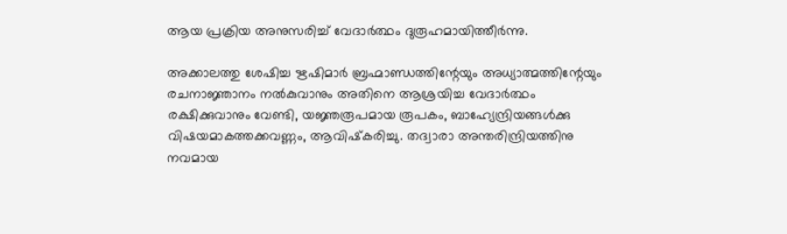ആയ പ്രക്രിയ അനുസരിച്ച് വേദാര്‍ത്ഥം ദുരൂഹമായിത്തീര്‍ന്നു.

അക്കാലത്തു ശേഷിച്ച ഋഷിമാര്‍ ബ്രഹ്മാണ്ഡത്തിന്റേയും അധ്യാത്മത്തിന്റേയും രചനാജ്ഞാനം നല്‍കുവാനും അതിനെ ആശ്രയിച്ച വേദാര്‍ത്ഥം രക്ഷിക്കുവാനും വേണ്ടി, യജ്ഞരൂപമായ രൂപകം, ബാഹ്യേന്ദ്രിയങ്ങള്‍ക്കു വിഷയമാകത്തക്കവണ്ണം, ആവിഷ്‌കരിച്ചു. തദ്വാരാ അന്തരിന്ദ്രിയത്തിനു നവമായ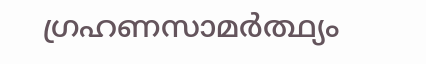ഗ്രഹണസാമര്‍ത്ഥ്യം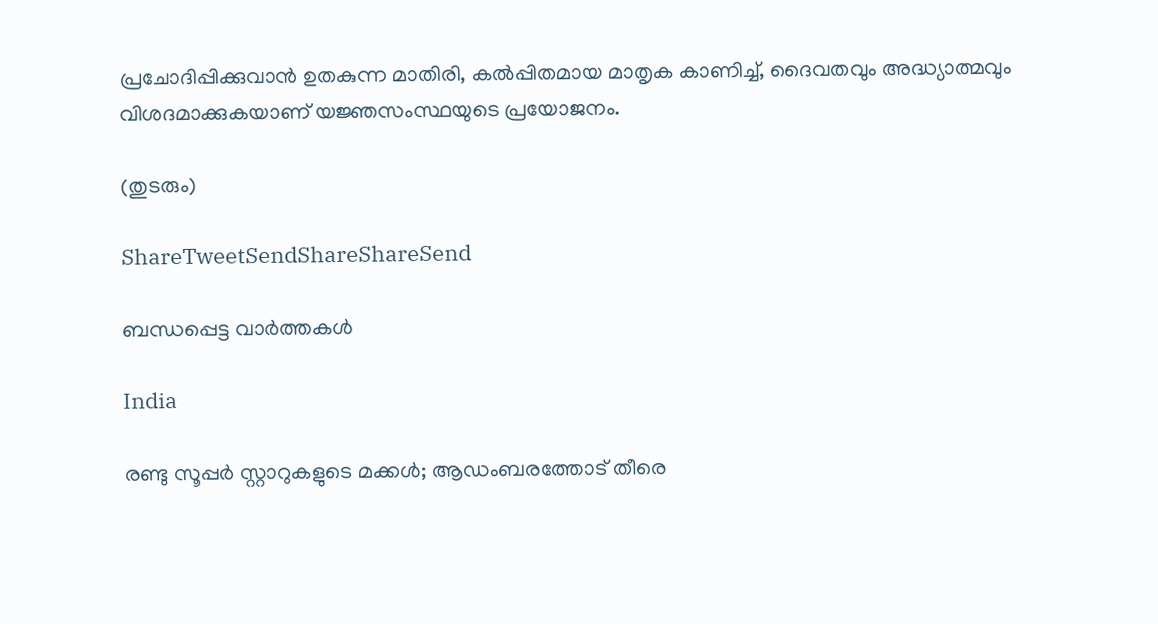പ്രചോദിപ്പിക്കുവാന്‍ ഉതകുന്ന മാതിരി, കല്‍പ്പിതമായ മാതൃക കാണിച്ച്, ദൈവതവും അദ്ധ്യാത്മവും വിശദമാക്കുകയാണ് യജ്ഞസംസ്ഥയുടെ പ്രയോജനം.

(തുടരും)

ShareTweetSendShareShareSend

ബന്ധപ്പെട്ട വാര്‍ത്തകള്‍

India

രണ്ടു സൂപ്പര്‍ സ്റ്റാറുകളുടെ മക്കള്‍; ആഡംബരത്തോട് തീരെ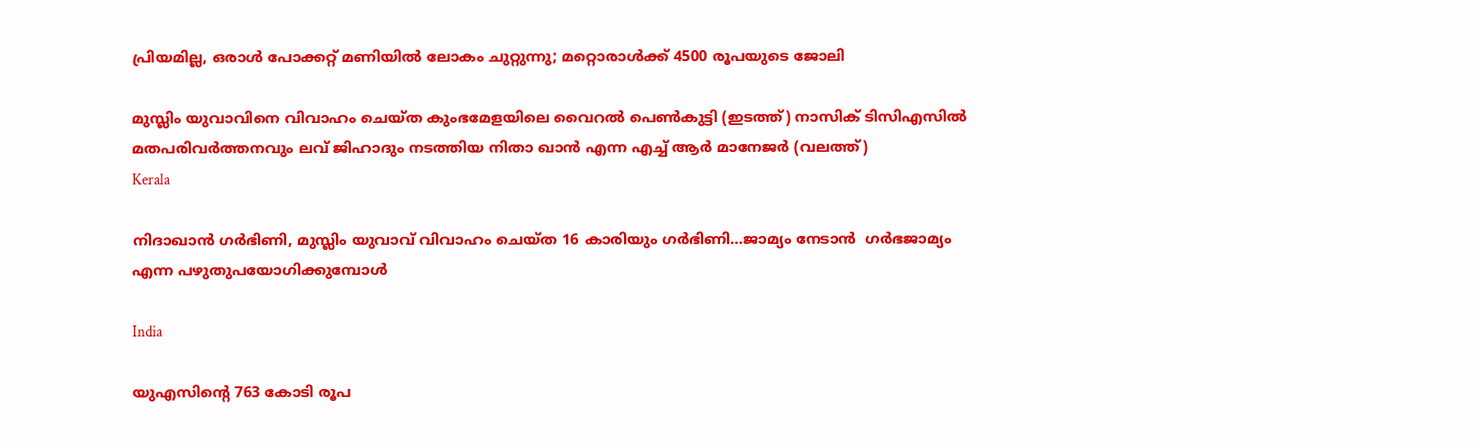പ്രിയമില്ല, ഒരാള്‍ പോക്കറ്റ് മണിയില്‍ ലോകം ചുറ്റുന്നു; മറ്റൊരാള്‍ക്ക് 4500 രൂപയുടെ ജോലി

മുസ്ലിം യുവാവിനെ വിവാഹം ചെയ്ത കുംഭമേളയിലെ വൈറല്‍ പെണ്‍കുട്ടി (ഇടത്ത്) നാസിക് ടിസിഎസില്‍ മതപരിവര്‍ത്തനവും ലവ് ജിഹാദും നടത്തിയ നിതാ ഖാന്‍ എന്ന എച്ച് ആര്‍ മാനേജര്‍ (വലത്ത്)
Kerala

നിദാഖാന്‍ ഗര്‍ഭിണി, മുസ്ലിം യുവാവ് വിവാഹം ചെയ്ത 16 കാരിയും ഗര്‍ഭിണി…ജാമ്യം നേടാന്‍  ഗര്‍ഭജാമ്യം എന്ന പഴുതുപയോഗിക്കുമ്പോള്‍

India

യുഎസിന്റെ 763 കോടി രൂപ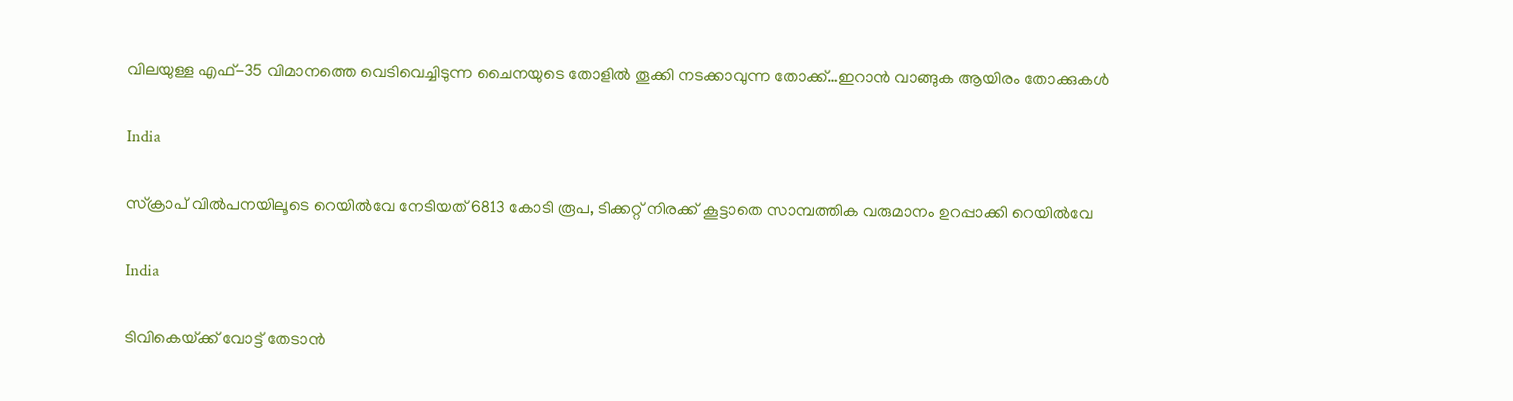വിലയുള്ള എഫ്-35 വിമാനത്തെ വെടിവെച്ചിടുന്ന ചൈനയുടെ തോളില്‍ തൂക്കി നടക്കാവുന്ന തോക്ക്…ഇറാന്‍ വാങ്ങുക ആയിരം തോക്കുകള്‍

India

സ്ക്രാപ് വില്‍പനയിലൂടെ റെയില്‍വേ നേടിയത് 6813 കോടി രൂപ, ടിക്കറ്റ് നിരക്ക് കൂട്ടാതെ സാമ്പത്തിക വരുമാനം ഉറപ്പാക്കി റെയില്‍വേ

India

ടിവികെയ്‌ക്ക് വോട്ട് തേടാൻ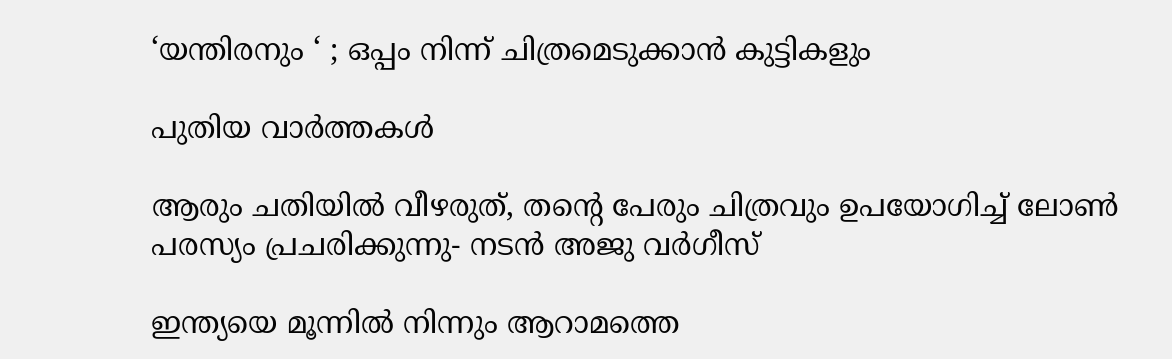‘യന്തിരനും ‘ ; ഒപ്പം നിന്ന് ചിത്രമെടുക്കാൻ കുട്ടികളും

പുതിയ വാര്‍ത്തകള്‍

ആരും ചതിയില്‍ വീഴരുത്, തന്റെ പേരും ചിത്രവും ഉപയോഗിച്ച് ലോണ്‍ പരസ്യം പ്രചരിക്കുന്നു- നടന്‍ അജു വര്‍ഗീസ്

ഇന്ത്യയെ മൂന്നില്‍ നിന്നും ആറാമത്തെ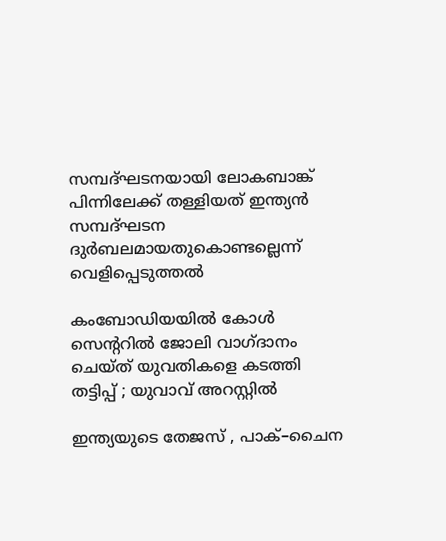സമ്പദ്ഘടനയായി ലോകബാങ്ക് പിന്നിലേക്ക് തള്ളിയത് ഇന്ത്യന്‍ സമ്പദ്ഘടന ദുര്‍ബലമായതുകൊണ്ടല്ലെന്ന് വെളിപ്പെടുത്തല്‍

കംബോഡിയയില്‍ കോള്‍ സെന്ററില്‍ ജോലി വാഗ്ദാനം ചെയ്ത് യുവതികളെ കടത്തി തട്ടിപ്പ് ; യുവാവ് അറസ്റ്റില്‍

ഇന്ത്യയുടെ തേജസ് , പാക്–ചൈന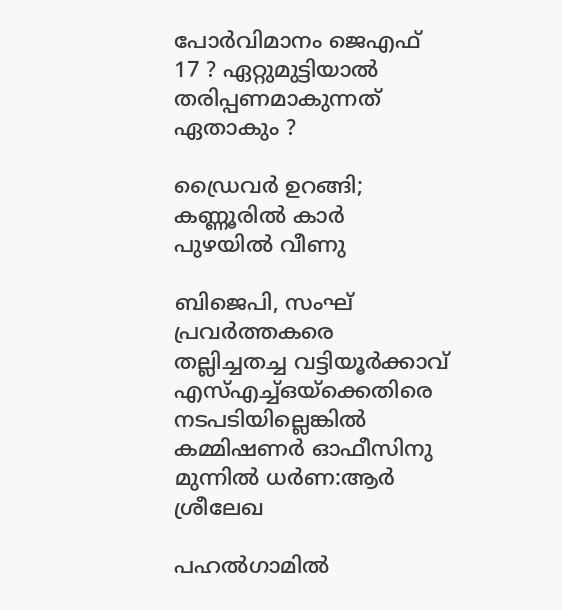പോര്‍വിമാനം ജെഎഫ് 17 ? ഏറ്റുമുട്ടിയാൽ തരിപ്പണമാകുന്നത് ഏതാകും ?

ഡ്രൈവര്‍ ഉറങ്ങി; കണ്ണൂരില്‍ കാര്‍ പുഴയില്‍ വീണു

ബിജെപി, സംഘ് പ്രവര്‍ത്തകരെ തല്ലിച്ചതച്ച വട്ടിയൂര്‍ക്കാവ് എസ്എച്ച്ഒയ്‌ക്കെതിരെ നടപടിയില്ലെങ്കില്‍ കമ്മിഷണര്‍ ഓഫീസിനു മുന്നില്‍ ധര്‍ണ:ആര്‍ ശ്രീലേഖ

പഹൽഗാമിൽ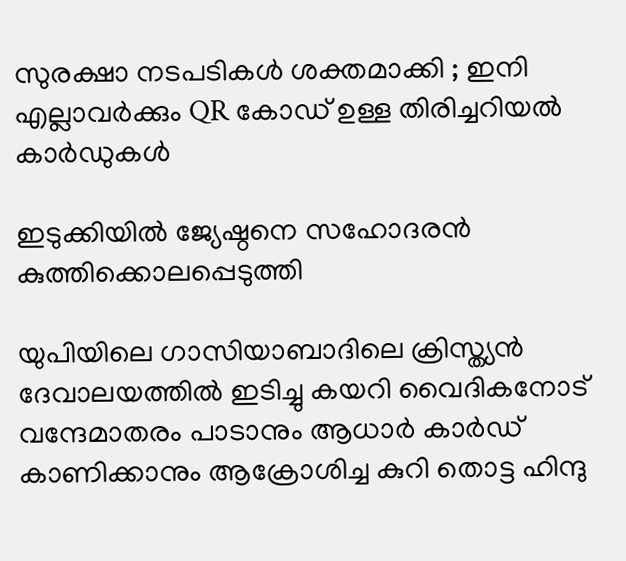സുരക്ഷാ നടപടികൾ ശക്തമാക്കി ; ഇനി എല്ലാവർക്കും QR കോഡ് ഉള്ള തിരിച്ചറിയൽ കാർഡുകൾ

ഇടുക്കിയില്‍ ജ്യേഷ്ഠനെ സഹോദരന്‍ കുത്തിക്കൊലപ്പെടുത്തി

യുപിയിലെ ഗാസിയാബാദിലെ ക്രിസ്ത്യന്‍ ദേവാലയത്തില്‍ ഇടിച്ചു കയറി വൈദികനോട് വന്ദേമാതരം പാടാനും ആധാർ കാർഡ് കാണിക്കാനും ആക്രോശിച്ച കുറി തൊട്ട ഹിന്ദു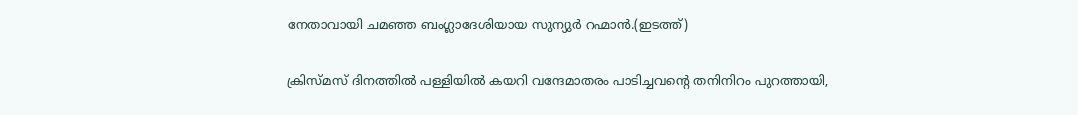നേതാവായി ചമഞ്ഞ ബംഗ്ലാദേശിയായ സുന്യുര്‍ റഹ്മാന്‍.(ഇടത്ത്)

ക്രിസ്മസ് ദിനത്തില്‍ പള്ളിയില്‍ കയറി വന്ദേമാതരം പാടിച്ചവന്റെ തനിനിറം പുറത്തായി,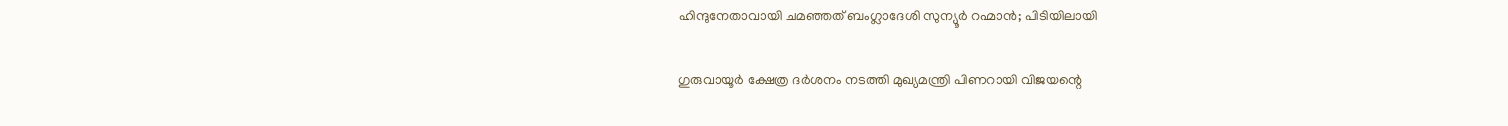ഹിന്ദുനേതാവായി ചമഞ്ഞത് ബംഗ്ലാദേശി സുന്യൂര്‍ റഹ്മാന്‍; പിടിയിലായി

ഗുരുവായൂര്‍ ക്ഷേത്ര ദര്‍ശനം നടത്തി മുഖ്യമന്ത്രി പിണറായി വിജയന്റെ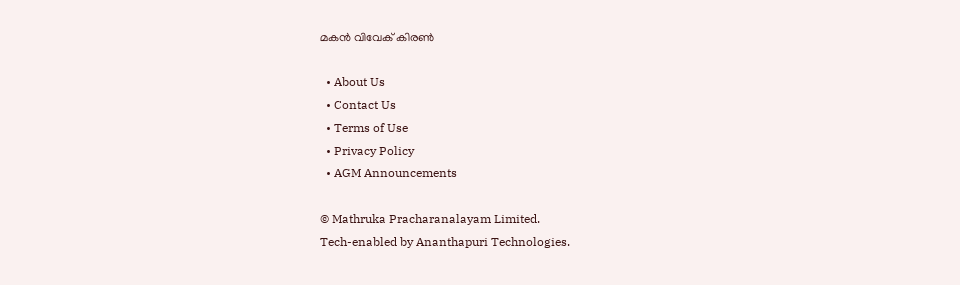മകന്‍ വിവേക് കിരണ്‍

  • About Us
  • Contact Us
  • Terms of Use
  • Privacy Policy
  • AGM Announcements

© Mathruka Pracharanalayam Limited.
Tech-enabled by Ananthapuri Technologies.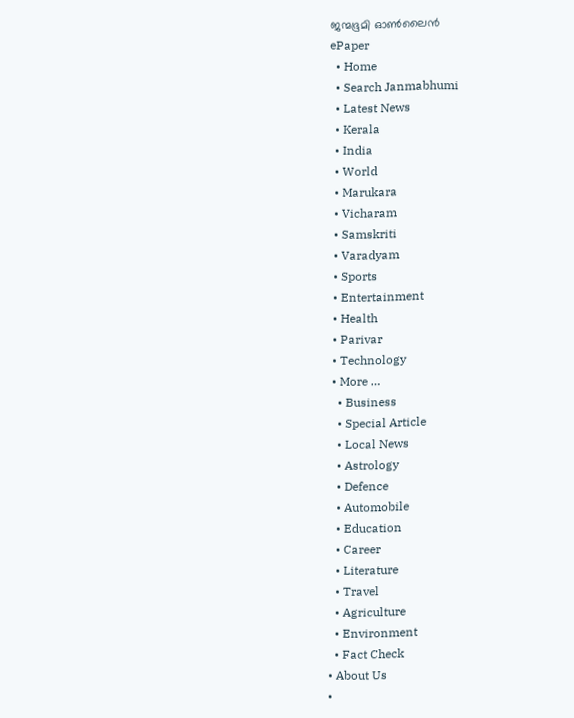ജന്മഭൂമി ഓണ്‍ലൈന്‍
ePaper
  • Home
  • Search Janmabhumi
  • Latest News
  • Kerala
  • India
  • World
  • Marukara
  • Vicharam
  • Samskriti
  • Varadyam
  • Sports
  • Entertainment
  • Health
  • Parivar
  • Technology
  • More …
    • Business
    • Special Article
    • Local News
    • Astrology
    • Defence
    • Automobile
    • Education
    • Career
    • Literature
    • Travel
    • Agriculture
    • Environment
    • Fact Check
  • About Us
  •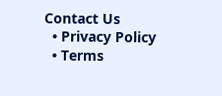Contact Us
  • Privacy Policy
  • Terms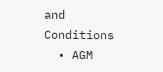and Conditions
  • AGM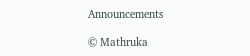Announcements

© Mathruka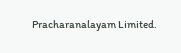Pracharanalayam Limited.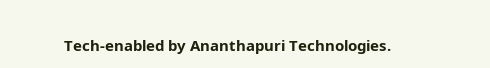Tech-enabled by Ananthapuri Technologies.